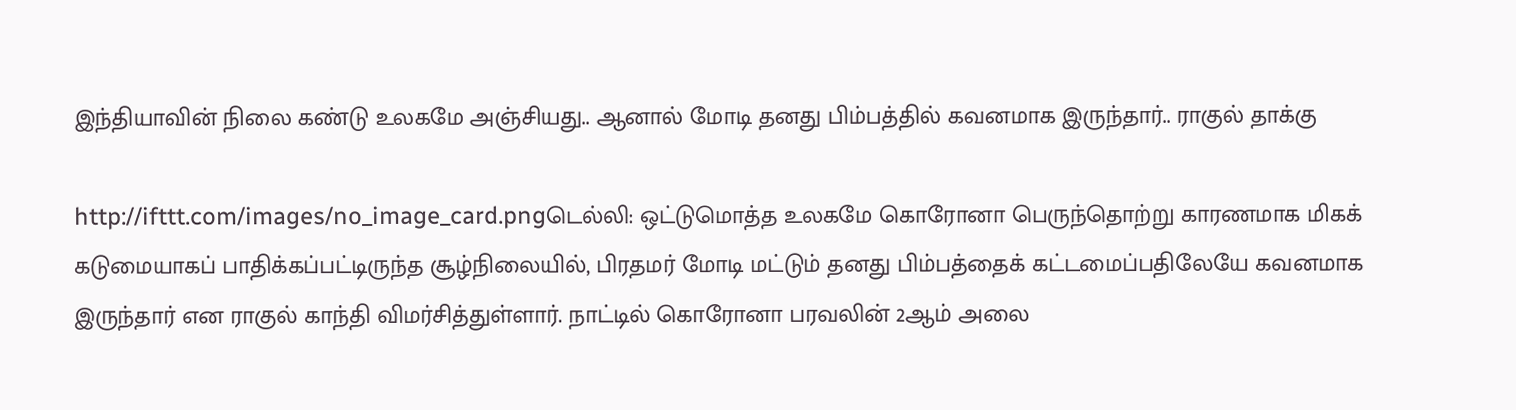இந்தியாவின் நிலை கண்டு உலகமே அஞ்சியது.. ஆனால் மோடி தனது பிம்பத்தில் கவனமாக இருந்தார்.. ராகுல் தாக்கு

http://ifttt.com/images/no_image_card.pngடெல்லி: ஒட்டுமொத்த உலகமே கொரோனா பெருந்தொற்று காரணமாக மிகக் கடுமையாகப் பாதிக்கப்பட்டிருந்த சூழ்நிலையில், பிரதமர் மோடி மட்டும் தனது பிம்பத்தைக் கட்டமைப்பதிலேயே கவனமாக இருந்தார் என ராகுல் காந்தி விமர்சித்துள்ளார். நாட்டில் கொரோனா பரவலின் 2ஆம் அலை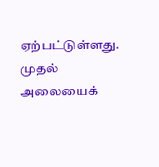ஏற்பட்டுள்ளது. முதல் அலையைக்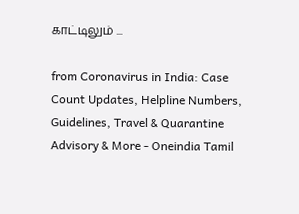காட்டிலும் ...

from Coronavirus in India: Case Count Updates, Helpline Numbers, Guidelines, Travel & Quarantine Advisory & More - Oneindia Tamil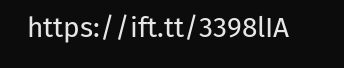https://ift.tt/3398lIA